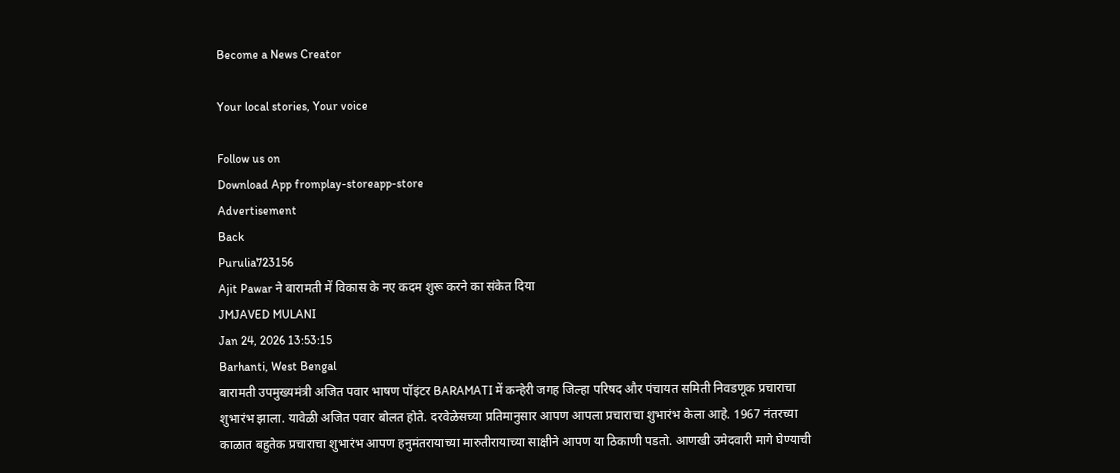Become a News Creator

Your local stories, Your voice

Follow us on
Download App fromplay-storeapp-store
Advertisement
Back
Purulia723156
Ajit Pawar ने बारामती में विकास के नए कदम शुरू करने का संकेत दिया
JMJAVED MULANI
Jan 24, 2026 13:53:15
Barhanti, West Bengal
बारामती उपमुख्यमंत्री अजित पवार भाषण पॉइंटर BARAMATI में कन्हेरी जगह जिल्हा परिषद और पंचायत समिती निवडणूक प्रचाराचा शुभारंभ झाला. यावेळी अजित पवार बोलत होते. दरवेळेसच्या प्रतिमानुसार आपण आपला प्रचाराचा शुभारंभ केला आहे. 1967 नंतरच्या काळात बहुतेक प्रचाराचा शुभारंभ आपण हनुमंतरायाच्या मारुतीरायाच्या साक्षीने आपण या ठिकाणी पडतो. आणखी उमेदवारी मागे घेण्याची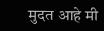मुदत आहे मी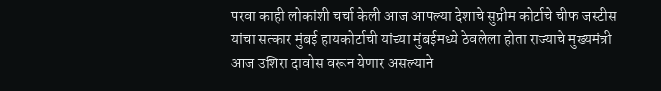परवा काही लोकांशी चर्चा केली आज आपल्या देशाचे सुप्रीम कोर्टाचे चीफ जस्टीस यांचा सत्कार मुंबई हायकोर्टाची यांच्या मुंबईमध्ये ठेवलेला होता राज्याचे मुख्यमंत्री आज उशिरा दावोस वरून येणार असल्याने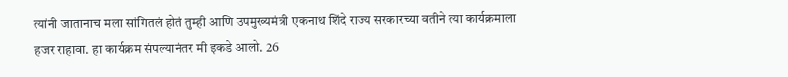त्यांनी जातानाच मला सांगितलं होतं तुम्ही आणि उपमुख्यमंत्री एकनाथ शिंदे राज्य सरकारच्या वतीने त्या कार्यक्रमाला हजर राहावा. हा कार्यक्रम संपल्यानंतर मी इकडे आलो. 26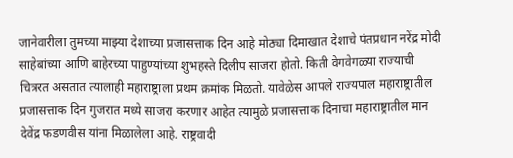जानेवारीला तुमच्या माझ्या देशाच्या प्रजासत्ताक दिन आहे मोठ्या दिमाखात देशाचे पंतप्रधान नरेंद्र मोदी साहेबांच्या आणि बाहेरच्या पाहुण्यांच्या शुभहस्ते दिलीप साजरा होतो. किती वेगवेगळ्या राज्याची चित्ररत असतात त्यालाही महाराष्ट्राला प्रथम क्रमांक मिळतो. यावेळेस आपले राज्यपाल महाराष्ट्रातील प्रजासत्ताक दिन गुजरात मध्ये साजरा करणार आहेत त्यामुळे प्रजासत्ताक दिनाचा महाराष्ट्रातील मान देवेंद्र फडणवीस यांना मिळालेला आहे. राष्ट्रवादी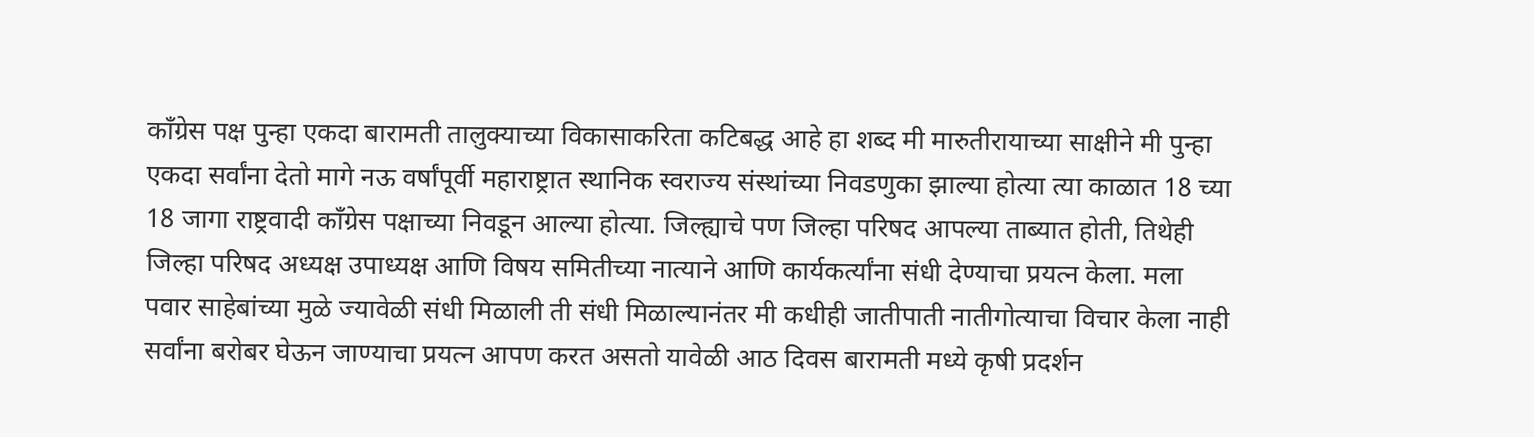काँग्रेस पक्ष पुन्हा एकदा बारामती तालुक्याच्या विकासाकरिता कटिबद्ध आहे हा शब्द मी मारुतीरायाच्या साक्षीने मी पुन्हा एकदा सर्वांना देतो मागे नऊ वर्षांपूर्वी महाराष्ट्रात स्थानिक स्वराज्य संस्थांच्या निवडणुका झाल्या होत्या त्या काळात 18 च्या 18 जागा राष्ट्रवादी काँग्रेस पक्षाच्या निवडून आल्या होत्या. जिल्ह्याचे पण जिल्हा परिषद आपल्या ताब्यात होती, तिथेही जिल्हा परिषद अध्यक्ष उपाध्यक्ष आणि विषय समितीच्या नात्याने आणि कार्यकर्त्यांना संधी देण्याचा प्रयत्न केला. मला पवार साहेबांच्या मुळे ज्यावेळी संधी मिळाली ती संधी मिळाल्यानंतर मी कधीही जातीपाती नातीगोत्याचा विचार केला नाही सर्वांना बरोबर घेऊन जाण्याचा प्रयत्न आपण करत असतो यावेळी आठ दिवस बारामती मध्ये कृषी प्रदर्शन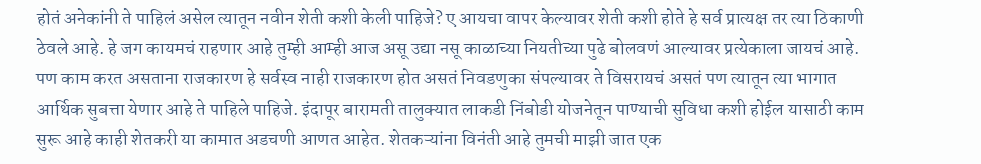होतं अनेकांनी ते पाहिलं असेल त्यातून नवीन शेती कशी केली पाहिजे? ए आयचा वापर केल्यावर शेती कशी होते हे सर्व प्रात्यक्ष तर त्या ठिकाणी ठेवले आहे. हे जग कायमचं राहणार आहे तुम्ही आम्ही आज असू उद्या नसू काळाच्या नियतीच्या पुढे बोलवणं आल्यावर प्रत्येकाला जायचं आहे. पण काम करत असताना राजकारण हे सर्वस्व नाही राजकारण होत असतं निवडणुका संपल्यावर ते विसरायचं असतं पण त्यातून त्या भागात आर्थिक सुबत्ता येणार आहे ते पाहिले पाहिजे. इंदापूर बारामती तालुक्यात लाकडी निंबोडी योजनेतून पाण्याची सुविधा कशी होईल यासाठी काम सुरू आहे काही शेतकरी या कामात अडचणी आणत आहेत. शेतकऱ्यांना विनंती आहे तुमची माझी जात एक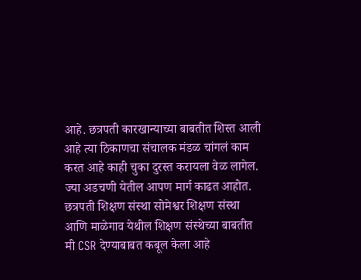आहे. छत्रपती कारखान्याच्या बाबतीत शिस्त आली आहे त्या ठिकाणचा संचालक मंडळ चांगलं काम करत आहे काही चुका दुरस्त करायला वेळ लागेल. ज्या अडचणी येतील आपण मार्ग काढत आहोत. छत्रपती शिक्षण संस्था सोमेश्वर शिक्षण संस्था आणि माळेगाव येथील शिक्षण संस्थेच्या बाबतीत मी CSR देण्याबाबत कबूल केला आहे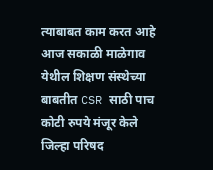त्याबाबत काम करत आहे आज सकाळी माळेगाव येथील शिक्षण संस्थेच्या बाबतीत CSR साठी पाच कोटी रुपये मंजूर केले जिल्हा परिषद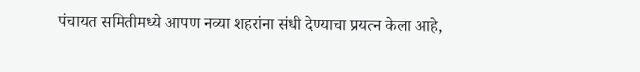पंचायत समितीमध्ये आपण नव्या शहरांना संधी देण्याचा प्रयत्न केला आहे,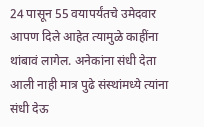24 पासून 55 वयापर्यंतचे उमेदवार आपण दिले आहेत त्यामुळे काहींना थांबावं लागेल. अनेकांना संधी देता आली नाही मात्र पुढे संस्थांमध्ये त्यांना संधी देऊ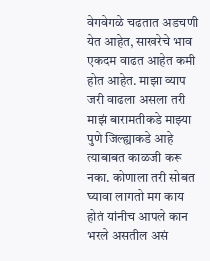वेगवेगळे चढतात अडचणी येत आहेत, साखरेचे भाव एकदम वाढत आहेत कमी होत आहेत. माझा व्याप जरी वाढला असला तरी माझं बारामतीकडे माझ्या पुणे जिल्ह्याकडे आहे त्याबाबत काळजी करू नका. कोणाला तरी सोबत घ्यावा लागतो मग काय होतं यांनीच आपले कान भरले असतील असं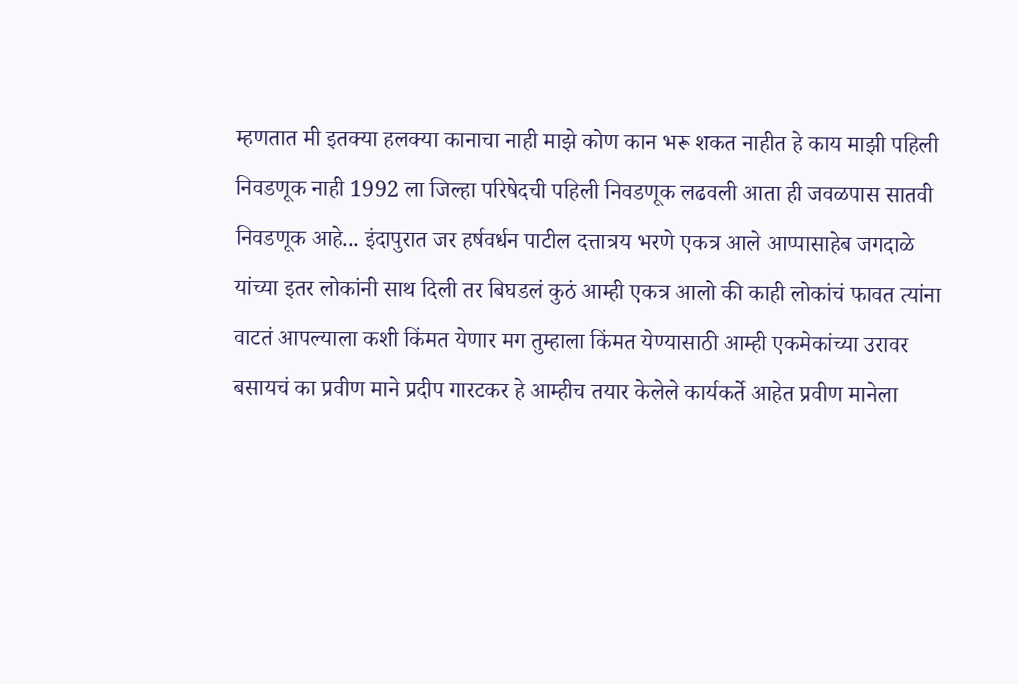म्हणतात मी इतक्या हलक्या कानाचा नाही माझे कोण कान भरू शकत नाहीत हे काय माझी पहिली निवडणूक नाही 1992 ला जिल्हा परिषेदची पहिली निवडणूक लढवली आता ही जवळपास सातवी निवडणूक आहे... इंदापुरात जर हर्षवर्धन पाटील दत्तात्रय भरणे एकत्र आले आप्पासाहेब जगदाळे यांच्या इतर लोकांनी साथ दिली तर बिघडलं कुठं आम्ही एकत्र आलो की काही लोकांचं फावत त्यांना वाटतं आपल्याला कशी किंमत येणार मग तुम्हाला किंमत येण्यासाठी आम्ही एकमेकांच्या उरावर बसायचं का प्रवीण माने प्रदीप गारटकर हे आम्हीच तयार केलेले कार्यकर्ते आहेत प्रवीण मानेला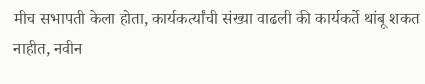मीच सभापती केला होता, कार्यकर्त्यांची संख्या वाढली की कार्यकर्ते थांबू शकत नाहीत, नवीन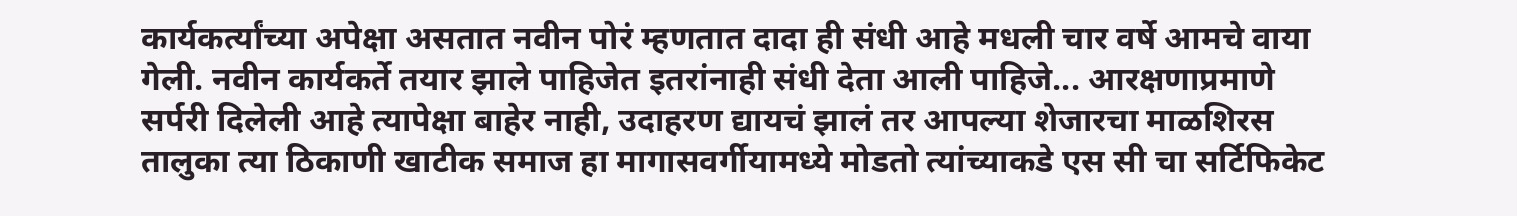कार्यकर्त्यांच्या अपेक्षा असतात नवीन पोरं म्हणतात दादा ही संधी आहे मधली चार वर्षे आमचे वाया गेली. नवीन कार्यकर्ते तयार झाले पाहिजेत इतरांनाही संधी देता आली पाहिजे... आरक्षणाप्रमाणे सर्परी दिलेली आहे त्यापेक्षा बाहेर नाही, उदाहरण द्यायचं झालं तर आपल्या शेजारचा माळशिरस तालुका त्या ठिकाणी खाटीक समाज हा मागासवर्गीयामध्ये मोडतो त्यांच्याकडे एस सी चा सर्टिफिकेट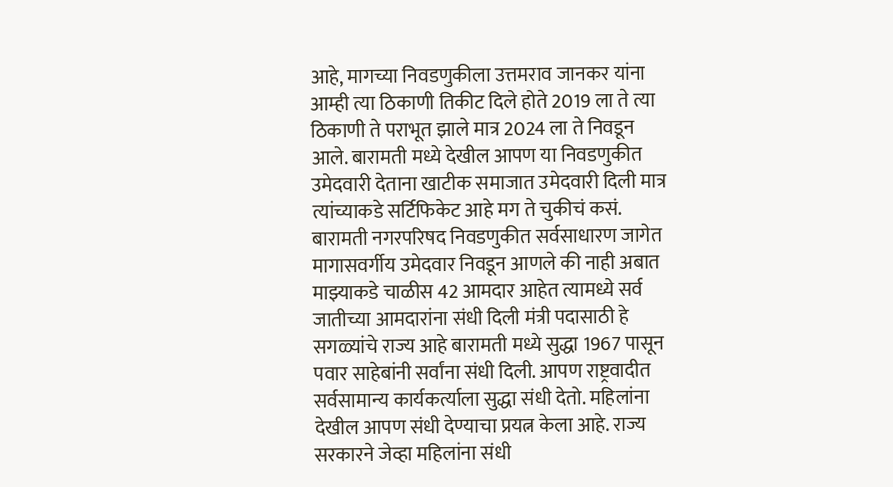आहे, मागच्या निवडणुकीला उत्तमराव जानकर यांना आम्ही त्या ठिकाणी तिकीट दिले होते 2019 ला ते त्या ठिकाणी ते पराभूत झाले मात्र 2024 ला ते निवडून आले. बारामती मध्ये देखील आपण या निवडणुकीत उमेदवारी देताना खाटीक समाजात उमेदवारी दिली मात्र त्यांच्याकडे सर्टिफिकेट आहे मग ते चुकीचं कसं. बारामती नगरपरिषद निवडणुकीत सर्वसाधारण जागेत मागासवर्गीय उमेदवार निवडून आणले की नाही अबात माझ्याकडे चाळीस 42 आमदार आहेत त्यामध्ये सर्व जातीच्या आमदारांना संधी दिली मंत्री पदासाठी हे सगळ्यांचे राज्य आहे बारामती मध्ये सुद्धा 1967 पासून पवार साहेबांनी सर्वांना संधी दिली. आपण राष्ट्रवादीत सर्वसामान्य कार्यकर्त्याला सुद्धा संधी देतो. महिलांना देखील आपण संधी देण्याचा प्रयत्न केला आहे. राज्य सरकारने जेव्हा महिलांना संधी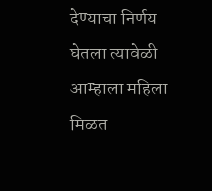देण्याचा निर्णय घेतला त्यावेळी आम्हाला महिला मिळत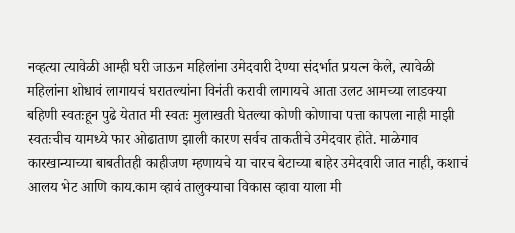नव्हत्या त्यावेळी आम्ही घरी जाऊन महिलांना उमेदवारी देण्या संदर्भात प्रयत्न केले, त्यावेळी महिलांना शोधावं लागायचं घरातल्यांना विनंती करावी लागायचे आता उलट आमच्या लाडक्या बहिणी स्वतःहून पुढे येतात मी स्वतः मुलाखती घेतल्या कोणी कोणाचा पत्ता कापला नाही माझी स्वतःचीच यामध्ये फार ओढाताण झाली कारण सर्वच ताकतीचे उमेदवार होते. माळेगाव कारखान्याच्या बाबतीतही काहीजण म्हणायचे या चारच बेटाच्या बाहेर उमेदवारी जात नाही, कशाचं आलय भेट आणि काय.काम व्हावं तालुक्याचा विकास व्हावा याला मी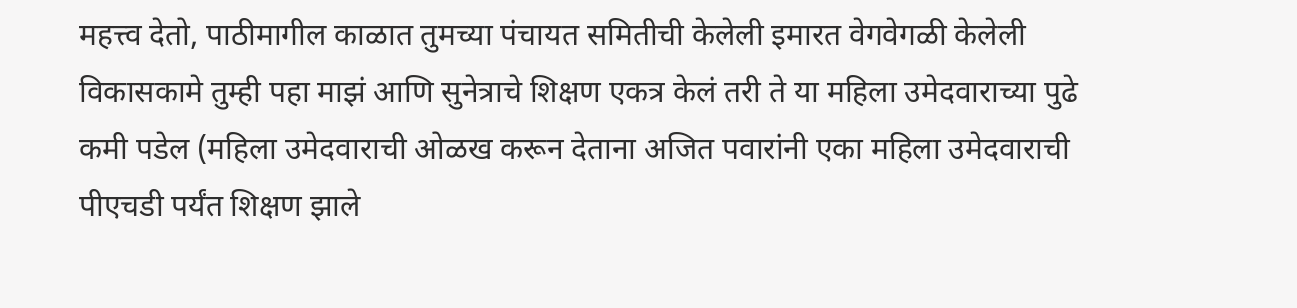महत्त्व देतो, पाठीमागील काळात तुमच्या पंचायत समितीची केलेली इमारत वेगवेगळी केलेली विकासकामे तुम्ही पहा माझं आणि सुनेत्राचे शिक्षण एकत्र केलं तरी ते या महिला उमेदवाराच्या पुढे कमी पडेल (महिला उमेदवाराची ओळख करून देताना अजित पवारांनी एका महिला उमेदवाराची पीएचडी पर्यंत शिक्षण झाले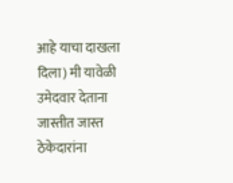आहे याचा दाखला दिला) मी यावेळी उमेदवार देताना जास्तीत जास्त ठेकेदारांना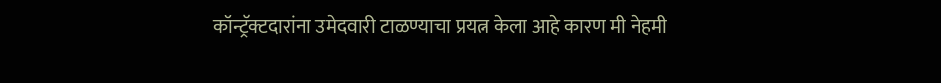कॉन्ट्रॅक्टदारांना उमेदवारी टाळण्याचा प्रयत्न केला आहे कारण मी नेहमी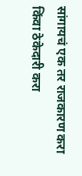सांगायचं एक तर राजकारण करा किंवा ठेकेदारी करा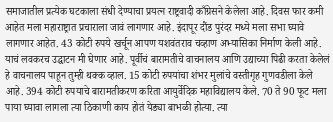समाजातील प्रत्येक घटकाला संधी देण्याचा प्रयत्न राष्ट्रवादी काँग्रेसने केलेला आहे. दिवस फार कमी आहेत मला महाराष्ट्रात प्रचाराला जावं लागणार आहे. इंदापूर दौंड पुरंदर मध्ये मला सभा घ्यावे लागणार आहेत. 43 कोटी रुपये खर्चून आपण यशवंतराव चव्हाण अभ्यासिका निर्माण केली आहे. याचं लवकरच उद्घाटन मी घेणार आहे. पूर्वीचं बारामतीचे वाचनालय आणि उद्याच्या पिढी करता केलेलं हे वाचनालय पाहून तुम्ही थक्क व्हाल. 15 कोटी रुपयांचा शंभर मुलांचे वस्तीगृह गुणवडीला केले आहे. 394 कोटी रुपयाचे बारामतीकरण करिता आयुर्वेदिक महाविद्यालय केले. 70 ते 90 फूट मला पाया घ्यावा लागला त्या ठिकाणी काय होतं येड्या बाभळी होत्या. त्या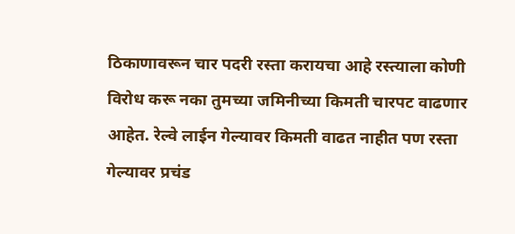ठिकाणावरून चार पदरी रस्ता करायचा आहे रस्त्याला कोणी विरोध करू नका तुमच्या जमिनीच्या किमती चारपट वाढणार आहेत. रेल्वे लाईन गेल्यावर किमती वाढत नाहीत पण रस्ता गेल्यावर प्रचंड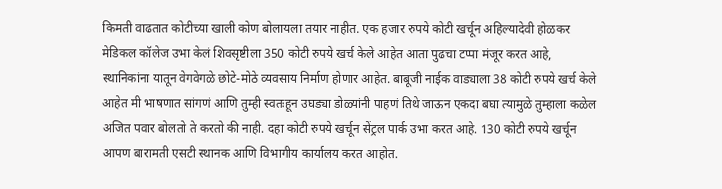किमती वाढतात कोटीच्या खाली कोण बोलायला तयार नाहीत. एक हजार रुपये कोटी खर्चून अहिल्यादेवी होळकर मेडिकल कॉलेज उभा केलं शिवसृष्टीला 350 कोटी रुपये खर्च केले आहेत आता पुढचा टप्पा मंजूर करत आहे, स्थानिकांना यातून वेगवेगळे छोटे-मोठे व्यवसाय निर्माण होणार आहेत. बाबूजी नाईक वाड्याला 38 कोटी रुपये खर्च केले आहेत मी भाषणात सांगणं आणि तुम्ही स्वतःहून उघड्या डोळ्यांनी पाहणं तिथे जाऊन एकदा बघा त्यामुळे तुम्हाला कळेल अजित पवार बोलतो ते करतो की नाही. दहा कोटी रुपये खर्चून सेंट्रल पार्क उभा करत आहे. 130 कोटी रुपये खर्चून आपण बारामती एसटी स्थानक आणि विभागीय कार्यालय करत आहोत.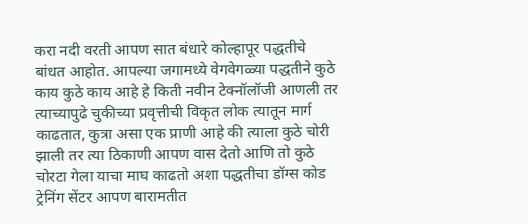करा नदी वरती आपण सात बंधारे कोल्हापूर पद्धतीचे बांधत आहोत. आपल्या जगामध्ये वेगवेगळ्या पद्धतीने कुठे काय कुठे काय आहे हे किती नवीन टेक्नॉलॉजी आणली तर त्याच्यापुढे चुकीच्या प्रवृत्तीची विकृत लोक त्यातून मार्ग काढतात, कुत्रा असा एक प्राणी आहे की त्याला कुठे चोरी झाली तर त्या ठिकाणी आपण वास देतो आणि तो कुठे चोरटा गेला याचा माघ काढतो अशा पद्धतीचा डॉग्स कोड ट्रेनिंग सेंटर आपण बारामतीत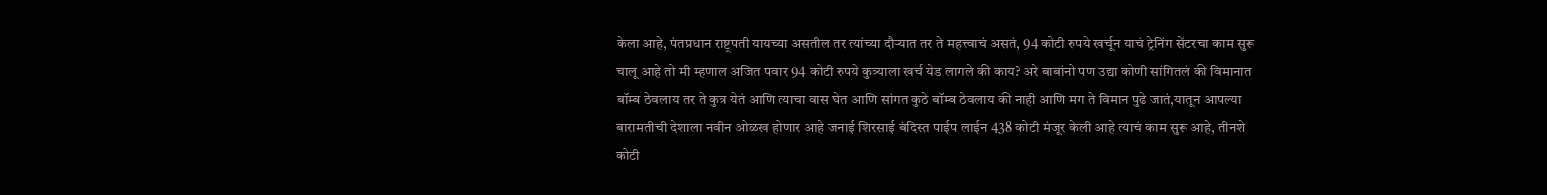केला आहे, पंतप्रधान राष्ट्रपती यायच्या असतील तर त्यांच्या दौऱ्यात तर ते महत्त्वाचं असतं, 94 कोटी रुपये खर्चून याचं ट्रेनिंग सेंटरचा काम सुरू चालू आहे तो मी म्हणाल अजित पवार 94 कोटी रुपये कुत्र्याला खर्च येड लागले की काय? अरे बाबांनो पण उद्या कोणी सांगितलं की विमानात बॉम्ब ठेवलाय तर ते कुत्र येतं आणि त्याचा वास घेत आणि सांगत कुठे बॉम्ब ठेवलाय की नाही आणि मग ते विमान पुढे जातं,यातून आपल्या बारामतीची देशाला नवीन ओळख होणार आहे जनाई शिरसाई बंदिस्त पाईप लाईन 438 कोटी मंजूर केली आहे त्याचं काम सुरू आहे, तीनशे कोटी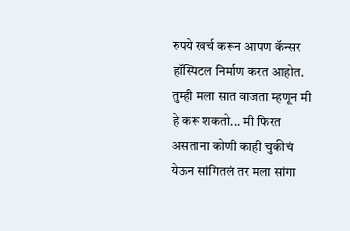रुपये खर्च करून आपण कॅन्सर हॉस्पिटल निर्माण करत आहोत. तुम्ही मला सात वाजता म्हणून मी हे करू शकतो... मी फिरत असताना कोणी काही चुकीचं येऊन सांगितलं तर मला सांगा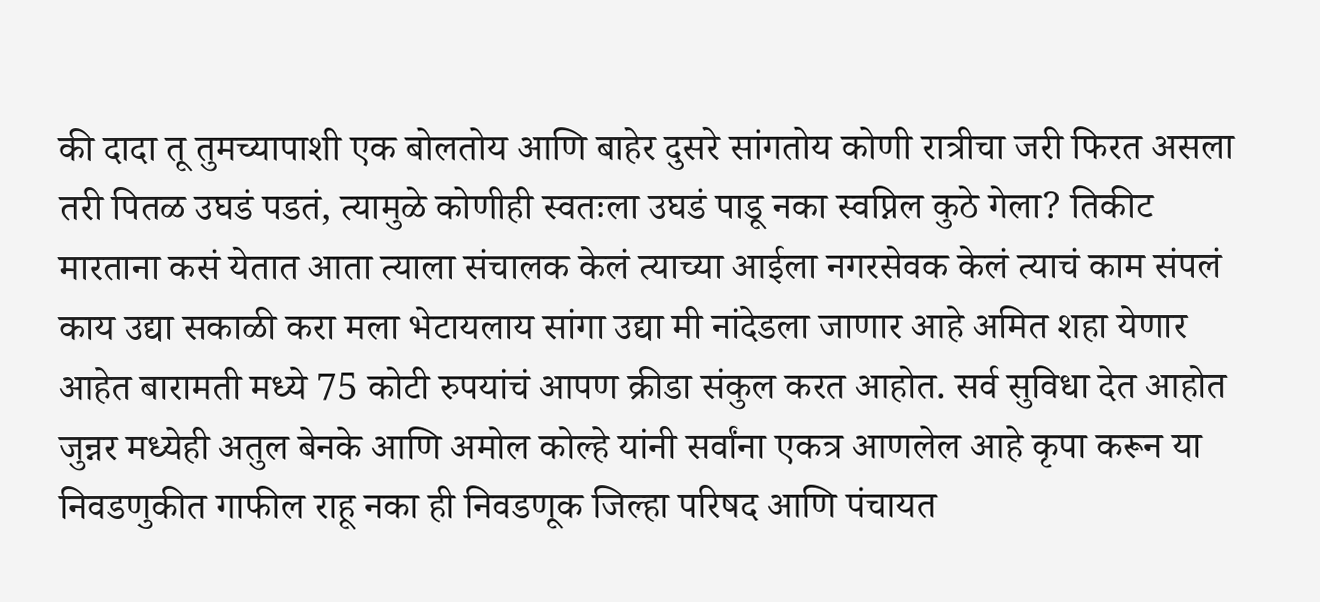की दादा तू तुमच्यापाशी एक बोलतोय आणि बाहेर दुसरे सांगतोय कोणी रात्रीचा जरी फिरत असला तरी पितळ उघडं पडतं, त्यामुळे कोणीही स्वतःला उघडं पाडू नका स्वप्निल कुठे गेला? तिकीट मारताना कसं येतात आता त्याला संचालक केलं त्याच्या आईला नगरसेवक केलं त्याचं काम संपलं काय उद्या सकाळी करा मला भेटायलाय सांगा उद्या मी नांदेडला जाणार आहे अमित शहा येणार आहेत बारामती मध्ये 75 कोटी रुपयांचं आपण क्रीडा संकुल करत आहोत. सर्व सुविधा देत आहोत जुन्नर मध्येही अतुल बेनके आणि अमोल कोल्हे यांनी सर्वांना एकत्र आणलेल आहे कृपा करून या निवडणुकीत गाफील राहू नका ही निवडणूक जिल्हा परिषद आणि पंचायत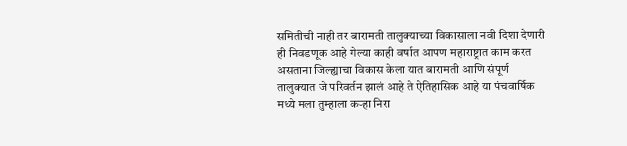समितीची नाही तर बारामती तालुक्याच्या विकासाला नवी दिशा देणारी ही निवडणूक आहे गेल्या काही वर्षात आपण महाराष्ट्रात काम करत असताना जिल्ह्याचा विकास केला यात बारामती आणि संपूर्ण तालुक्यात जे परिवर्तन झालं आहे ते ऐतिहासिक आहे या पंचवार्षिक मध्ये मला तुम्हाला कऱ्हा निरा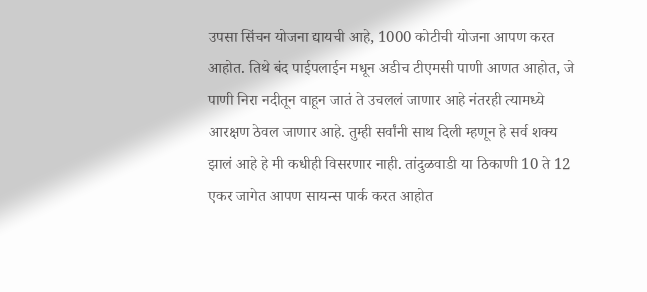उपसा सिंचन योजना द्यायची आहे, 1000 कोटीची योजना आपण करत आहोत. तिथे बंद पाईपलाईन मधून अडीच टीएमसी पाणी आणत आहोत, जे पाणी निरा नदीतून वाहून जातं ते उचललं जाणार आहे नंतरही त्यामध्ये आरक्षण ठेवल जाणार आहे. तुम्ही सर्वांनी साथ दिली म्हणून हे सर्व शक्य झालं आहे हे मी कधीही विसरणार नाही. तांदुळवाडी या ठिकाणी 10 ते 12 एकर जागेत आपण सायन्स पार्क करत आहोत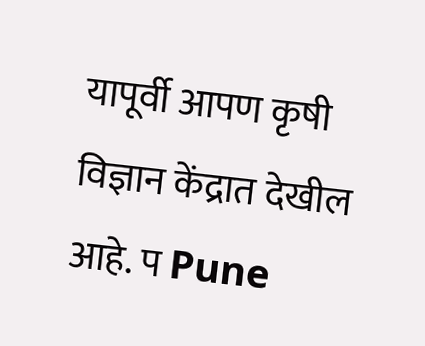यापूर्वी आपण कृषी विज्ञान केंद्रात देखील आहे. प Pune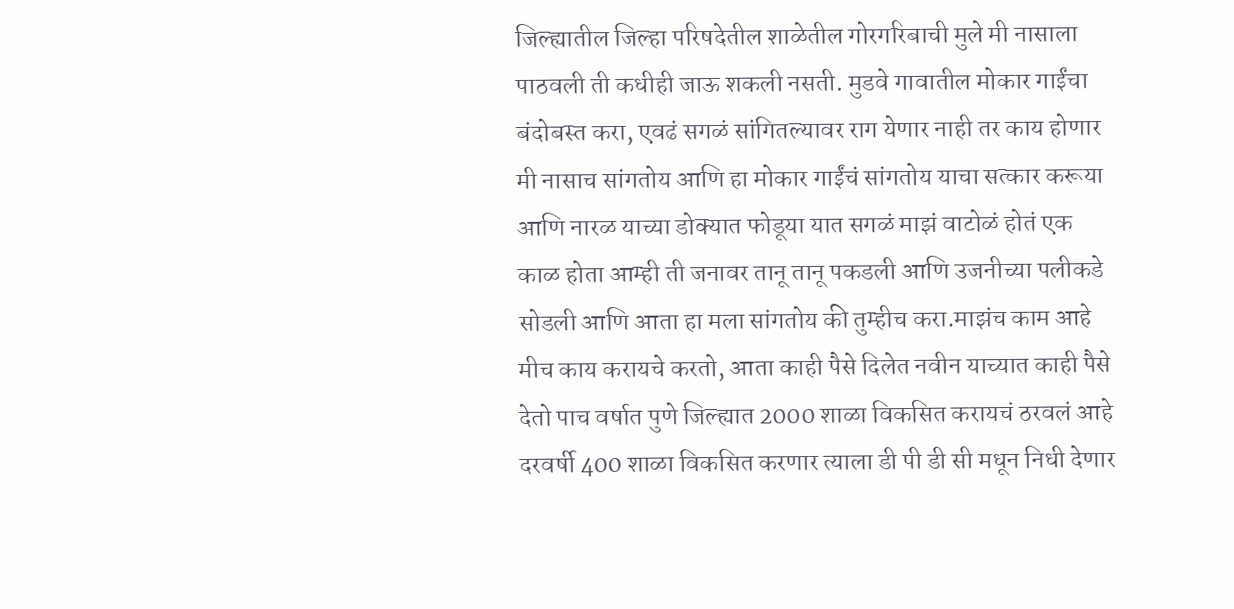जिल्ह्यातील जिल्हा परिषदेतील शाळेतील गोरगरिबाची मुले मी नासाला पाठवली ती कधीही जाऊ शकली नसती. मुडवे गावातील मोकार गाईंचा बंदोबस्त करा, एवढं सगळं सांगितल्यावर राग येणार नाही तर काय होणार मी नासाच सांगतोय आणि हा मोकार गाईंचं सांगतोय याचा सत्कार करूया आणि नारळ याच्या डोक्यात फोडूया यात सगळं माझं वाटोळं होतं एक काळ होता आम्ही ती जनावर तानू तानू पकडली आणि उजनीच्या पलीकडे सोडली आणि आता हा मला सांगतोय की तुम्हीच करा.माझंच काम आहे मीच काय करायचे करतो, आता काही पैसे दिलेत नवीन याच्यात काही पैसे देतो पाच वर्षात पुणे जिल्ह्यात 2000 शाळा विकसित करायचं ठरवलं आहे दरवर्षी 400 शाळा विकसित करणार त्याला डी पी डी सी मधून निधी देणार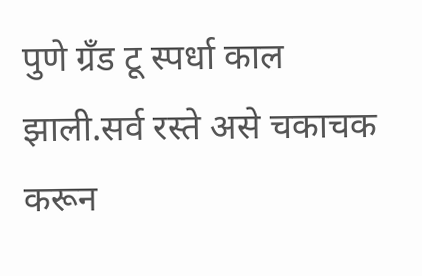पुणे ग्रँड टू स्पर्धा काल झाली.सर्व रस्ते असे चकाचक करून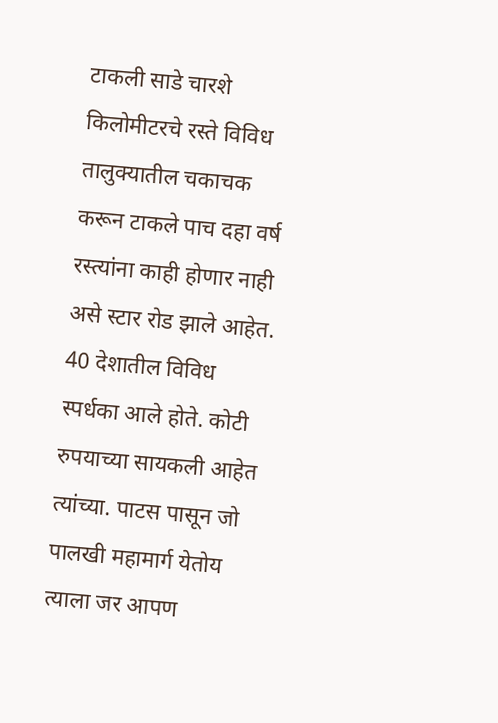टाकली साडे चारशे किलोमीटरचे रस्ते विविध तालुक्यातील चकाचक करून टाकले पाच दहा वर्ष रस्त्यांना काही होणार नाही असे स्टार रोड झाले आहेत. 40 देशातील विविध स्पर्धका आले होते. कोटी रुपयाच्या सायकली आहेत त्यांच्या. पाटस पासून जो पालखी महामार्ग येतोय त्याला जर आपण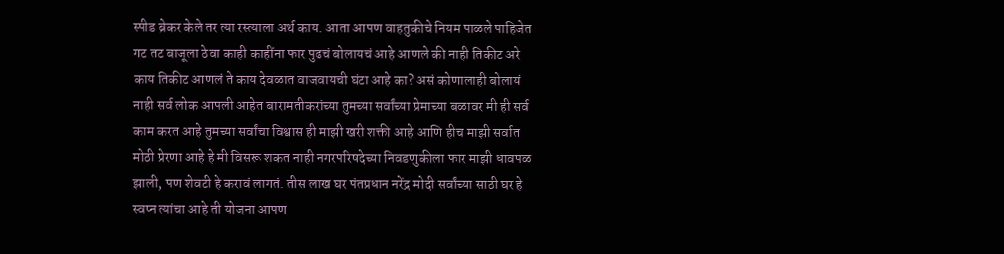स्पीड ब्रेकर केले तर त्या रस्त्याला अर्थ काय. आता आपण वाहतुकीचे नियम पाळले पाहिजेत गट तट बाजूला ठेवा काही काहींना फार पुढचं बोलायचं आहे आणले की नाही तिकीट अरे काय तिकीट आणलं ते काय देवळात वाजवायची घंटा आहे का? असं कोणालाही बोलायं नाही सर्व लोक आपली आहेत बारामतीकरांच्या तुमच्या सर्वांच्या प्रेमाच्या बळावर मी ही सर्व काम करत आहे तुमच्या सर्वांचा विश्वास ही माझी खरी शक्ती आहे आणि हीच माझी सर्वात मोठी प्रेरणा आहे हे मी विसरू शकत नाही नगरपरिषदेच्या निवडणुकीला फार माझी धावपळ झाली, पण शेवटी हे करावं लागतं. तीस लाख घर पंतप्रधान नरेंद्र मोदी सर्वांच्या साठी घर हे स्वप्न त्यांचा आहे ती योजना आपण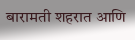बारामती शहरात आणि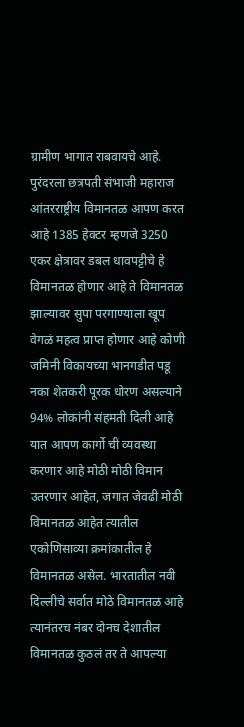ग्रामीण भागात राबवायचे आहे. पुरंदरला छत्रपती संभाजी महाराज आंतरराष्ट्रीय विमानतळ आपण करत आहे 1385 हेक्टर म्हणजे 3250 एकर क्षेत्रावर डबल धावपट्टीचे हे विमानतळ होणार आहे ते विमानतळ झाल्यावर सुपा परगाण्याला खूप वेगळं महत्व प्राप्त होणार आहे कोणी जमिनी विकायच्या भानगडीत पडू नका शेतकरी पूरक धोरण असल्याने 94% लोकांनी संहमती दिली आहे यात आपण कार्गो ची व्यवस्था करणार आहे मोठी मोठी विमान उतरणार आहेत, जगात जेवढी मोठी विमानतळ आहेत त्यातील एकोणिसाव्या क्रमांकातील हे विमानतळ असेल. भारतातील नवी दिल्लीचे सर्वात मोठे विमानतळ आहे त्यानंतरच नंबर दोनच देशातील विमानतळ कुठलं तर ते आपल्या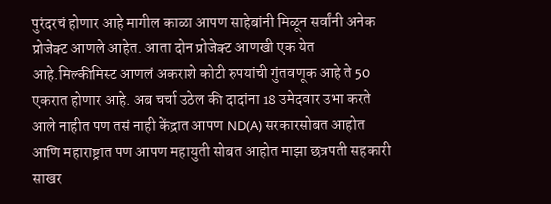पुरंदरचं होणार आहे मागील काळा आपण साहेबांनी मिळून सर्वांनी अनेक प्रोजेक्ट आणले आहेत. आता दोन प्रोजेक्ट आणखी एक येत आहे.मिल्कीमिस्ट आणलं अकराशे कोटी रुपयांची गुंतवणूक आहे ते 50 एकरात होणार आहे. अब चर्चा उठेल की दादांना 18 उमेदवार उभा करते आले नाहीत पण तसं नाही केंद्रात आपण ND(A) सरकारसोबत आहोत आणि महाराष्ट्रात पण आपण महायुती सोबत आहोत माझा छत्रपती सहकारी साखर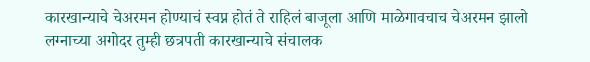कारखान्याचे चेअरमन होण्याचं स्वप्न होतं ते राहिलं बाजूला आणि माळेगावचाच चेअरमन झालो लग्नाच्या अगोदर तुम्ही छत्रपती कारखान्याचे संचालक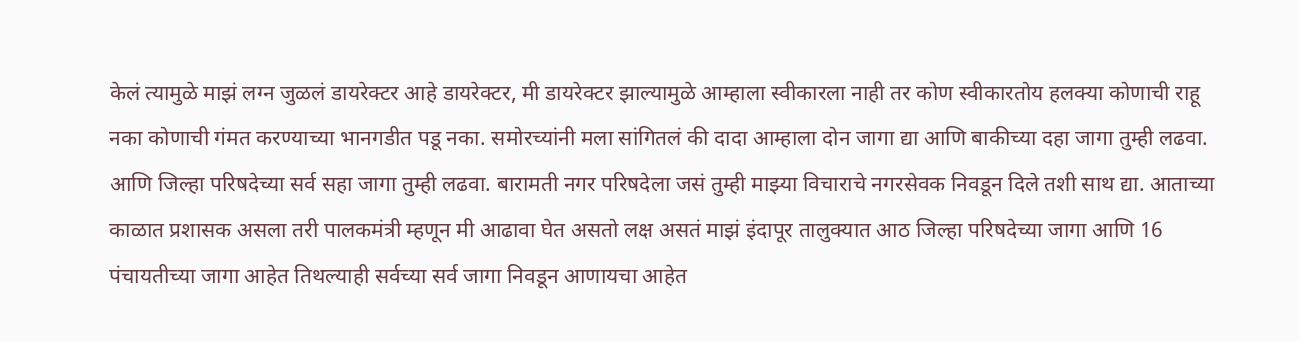केलं त्यामुळे माझं लग्न जुळलं डायरेक्टर आहे डायरेक्टर, मी डायरेक्टर झाल्यामुळे आम्हाला स्वीकारला नाही तर कोण स्वीकारतोय हलक्या कोणाची राहू नका कोणाची गंमत करण्याच्या भानगडीत पडू नका. समोरच्यांनी मला सांगितलं की दादा आम्हाला दोन जागा द्या आणि बाकीच्या दहा जागा तुम्ही लढवा. आणि जिल्हा परिषदेच्या सर्व सहा जागा तुम्ही लढवा. बारामती नगर परिषदेला जसं तुम्ही माझ्या विचाराचे नगरसेवक निवडून दिले तशी साथ द्या. आताच्या काळात प्रशासक असला तरी पालकमंत्री म्हणून मी आढावा घेत असतो लक्ष असतं माझं इंदापूर तालुक्यात आठ जिल्हा परिषदेच्या जागा आणि 16 पंचायतीच्या जागा आहेत तिथल्याही सर्वच्या सर्व जागा निवडून आणायचा आहेत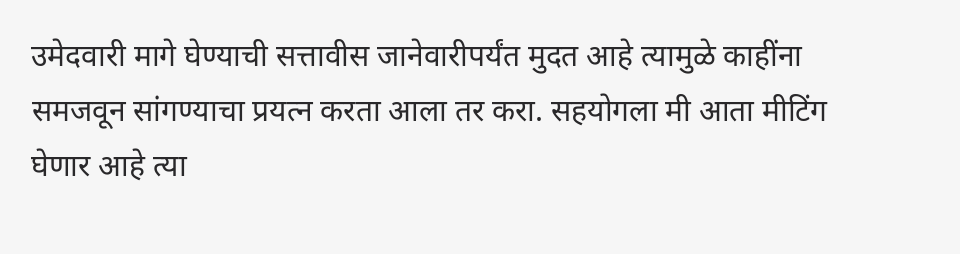उमेदवारी मागे घेण्याची सत्तावीस जानेवारीपर्यंत मुदत आहे त्यामुळे काहींना समजवून सांगण्याचा प्रयत्न करता आला तर करा. सहयोगला मी आता मीटिंग घेणार आहे त्या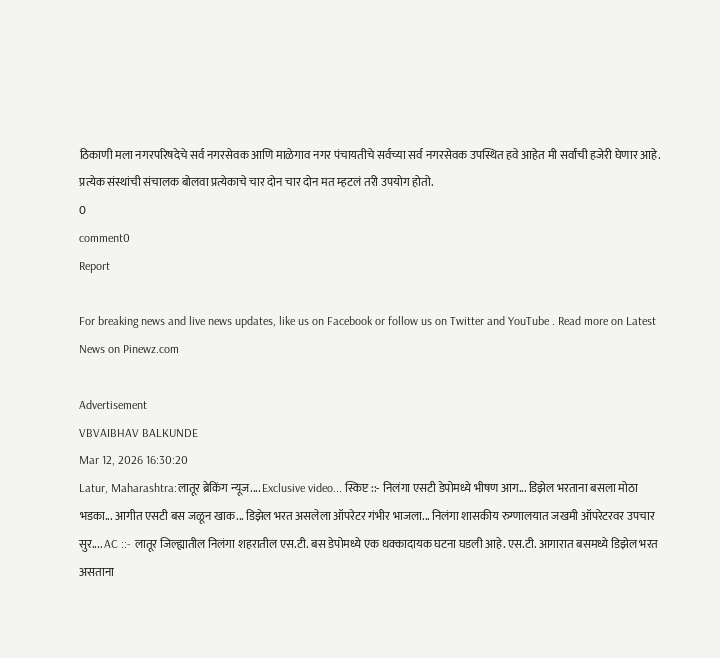ठिकाणी मला नगरपरिषदेचे सर्व नगरसेवक आणि माळेगाव नगर पंचायतीचे सर्वच्या सर्व नगरसेवक उपस्थित हवे आहेत मी सर्वांची हजेरी घेणार आहे. प्रत्येक संस्थांची संचालक बोलवा प्रत्येकाचे चार दोन चार दोन मत म्हटलं तरी उपयोग होतो.
0
comment0
Report

For breaking news and live news updates, like us on Facebook or follow us on Twitter and YouTube . Read more on Latest News on Pinewz.com

Advertisement
VBVAIBHAV BALKUNDE
Mar 12, 2026 16:30:20
Latur, Maharashtra:लातूर ब्रेकिंग न्यूज.... Exclusive video... स्किप्ट ::- निलंगा एसटी डेपोमध्ये भीषण आग... डिझेल भरताना बसला मोठा भडका... आगीत एसटी बस जळून खाक... डिझेल भरत असलेला ऑपरेटर गंभीर भाजला... निलंगा शासकीय रुग्णालयात जखमी ऑपरेटरवर उपचार सुर.... AC ::- लातूर जिल्ह्यातील निलंगा शहरातील एस.टी. बस डेपोमध्ये एक धक्कादायक घटना घडली आहे. एस.टी. आगारात बसमध्ये डिझेल भरत असताना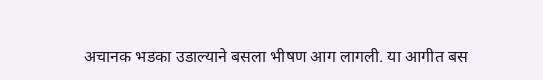अचानक भडका उडाल्याने बसला भीषण आग लागली. या आगीत बस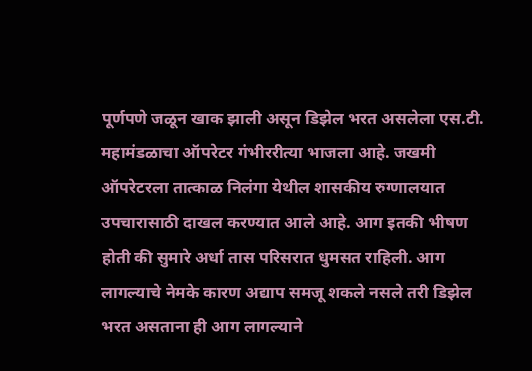पूर्णपणे जळून खाक झाली असून डिझेल भरत असलेला एस.टी. महामंडळाचा ऑपरेटर गंभीररीत्या भाजला आहे. जखमी ऑपरेटरला तात्काळ निलंगा येथील शासकीय रुग्णालयात उपचारासाठी दाखल करण्यात आले आहे. आग इतकी भीषण होती की सुमारे अर्धा तास परिसरात धुमसत राहिली. आग लागल्याचे नेमके कारण अद्याप समजू शकले नसले तरी डिझेल भरत असताना ही आग लागल्याने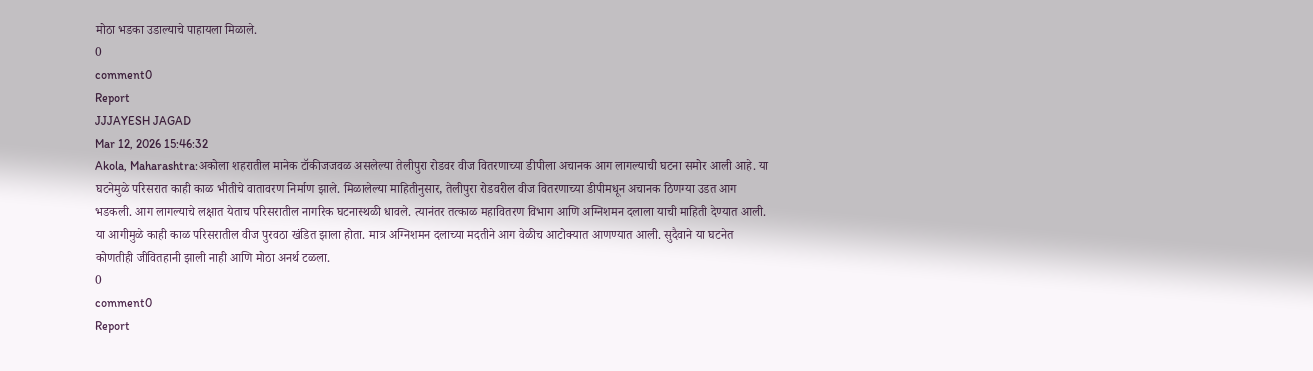मोठा भडका उडाल्याचे पाहायला मिळाले.
0
comment0
Report
JJJAYESH JAGAD
Mar 12, 2026 15:46:32
Akola, Maharashtra:अकोला शहरातील मानेक टॉकीजजवळ असलेल्या तेलीपुरा रोडवर वीज वितरणाच्या डीपीला अचानक आग लागल्याची घटना समोर आली आहे. या घटनेमुळे परिसरात काही काळ भीतीचे वातावरण निर्माण झाले. मिळालेल्या माहितीनुसार, तेलीपुरा रोडवरील वीज वितरणाच्या डीपीमधून अचानक ठिणग्या उडत आग भडकली. आग लागल्याचे लक्षात येताच परिसरातील नागरिक घटनास्थळी धावले. त्यानंतर तत्काळ महावितरण विभाग आणि अग्निशमन दलाला याची माहिती देण्यात आली. या आगीमुळे काही काळ परिसरातील वीज पुरवठा खंडित झाला होता. मात्र अग्निशमन दलाच्या मदतीने आग वेळीच आटोक्यात आणण्यात आली. सुदैवाने या घटनेत कोणतीही जीवितहानी झाली नाही आणि मोठा अनर्थ टळला.
0
comment0
Report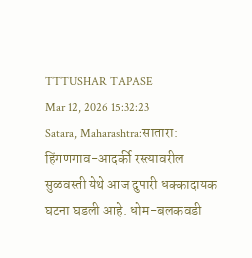TTTUSHAR TAPASE
Mar 12, 2026 15:32:23
Satara, Maharashtra:सातारा: हिंगणगाव-आदर्की रस्त्यावरील सुळवस्ती येथे आज दुपारी धक्कादायक घटना घडली आहे. धोम-बलकवडी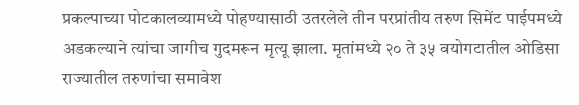प्रकल्पाच्या पोटकालव्यामध्ये पोहण्यासाठी उतरलेले तीन परप्रांतीय तरुण सिमेंट पाईपमध्ये अडकल्याने त्यांचा जागीच गुदमरून मृत्यू झाला. मृतांमध्ये २० ते ३५ वयोगटातील ओडिसा राज्यातील तरुणांचा समावेश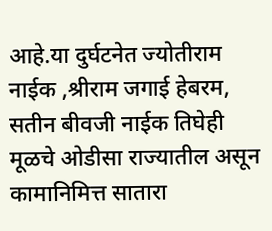आहे.या दुर्घटनेत ज्योतीराम नाईक ,श्रीराम जगाई हेबरम, सतीन बीवजी नाईक तिघेही मूळचे ओडीसा राज्यातील असून कामानिमित्त सातारा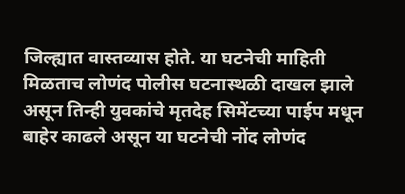जिल्ह्यात वास्तव्यास होते. या घटनेची माहिती मिळताच लोणंद पोलीस घटनास्थळी दाखल झाले असून तिन्ही युवकांचे मृतदेह सिमेंटच्या पाईप मधून बाहेर काढले असून या घटनेची नोंद लोणंद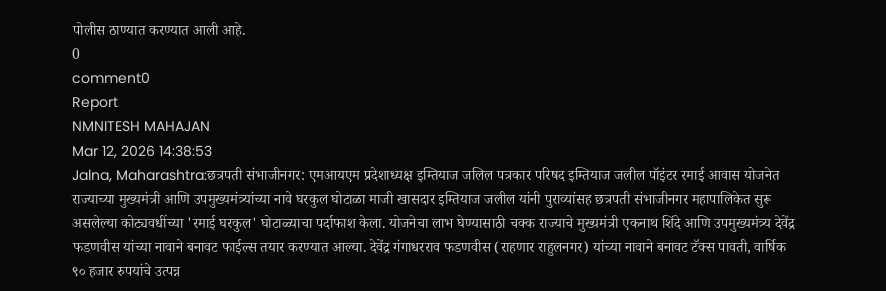पोलीस ठाण्यात करण्यात आली आहे.
0
comment0
Report
NMNITESH MAHAJAN
Mar 12, 2026 14:38:53
Jalna, Maharashtra:छत्रपती संभाजीनगर: एमआयएम प्रदेशाध्यक्ष इम्तियाज जलिल पत्रकार परिषद इम्तियाज जलील पॉइंटर रमाई आवास योजनेत राज्याच्या मुख्यमंत्री आणि उपमुख्यमंत्र्यांच्या नावे घरकुल घोटाळा माजी खासदार इम्तियाज जलील यांनी पुराव्यांसह छत्रपती संभाजीनगर महापालिकेत सुरू असलेल्या कोट्यवधींच्या 'रमाई घरकुल' घोटाळ्याचा पर्दाफाश केला. योजनेचा लाभ घेण्यासाठी चक्क राज्याचे मुख्यमंत्री एकनाथ शिंदे आणि उपमुख्यमंत्र्य देवेंद्र फडणवीस यांच्या नावाने बनावट फाईल्स तयार करण्यात आल्या. देवेंद्र गंगाधरराव फडणवीस (राहणार राहुलनगर) यांच्या नावाने बनावट टॅक्स पावती, वार्षिक ९० हजार रुपयांचे उत्पन्न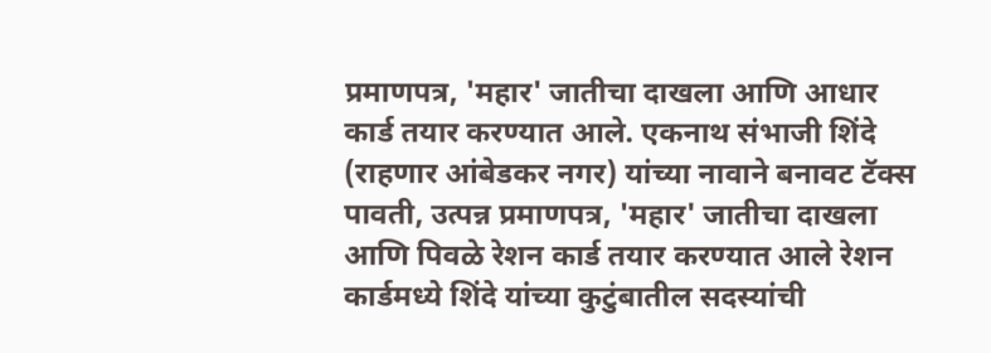प्रमाणपत्र, 'महार' जातीचा दाखला आणि आधार कार्ड तयार करण्यात आले. एकनाथ संभाजी शिंदे (राहणार आंबेडकर नगर) यांच्या नावाने बनावट टॅक्स पावती, उत्पन्न प्रमाणपत्र, 'महार' जातीचा दाखला आणि पिवळे रेशन कार्ड तयार करण्यात आले रेशन कार्डमध्ये शिंदे यांच्या कुटुंबातील सदस्यांची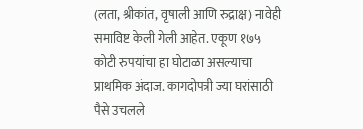(लता, श्रीकांत, वृषाली आणि रुद्राक्ष) नावेही समाविष्ट केली गेली आहेत. एकूण १७५ कोटी रुपयांचा हा घोटाळा असल्याचा प्राथमिक अंदाज. कागदोपत्री ज्या घरांसाठी पैसे उचलले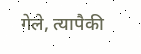गेले, त्यापैकी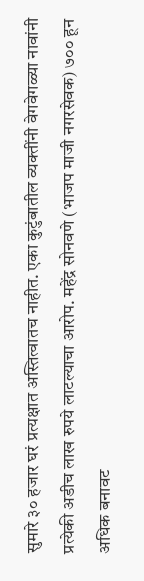सुमारे ३० हजार घरं प्रत्यक्षात अस्तित्वातच नाहीत. एका कुटुंबातील व्यक्तींनी वेगवेगळ्या नावांनी प्रत्येकी अडीच लाख रुपये लाटल्याचा आरोप. महेंद्र सोनवणे (भाजप माजी नगरसेवक) ७०० हून अधिक बनावट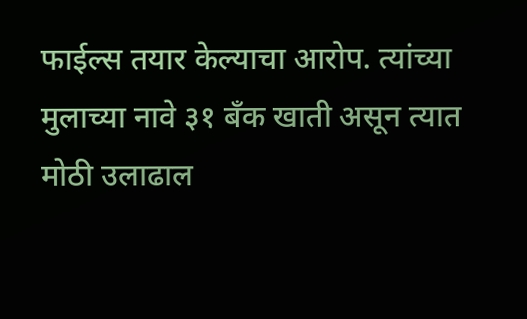फाईल्स तयार केल्याचा आरोप. त्यांच्या मुलाच्या नावे ३१ बँक खाती असून त्यात मोठी उलाढाल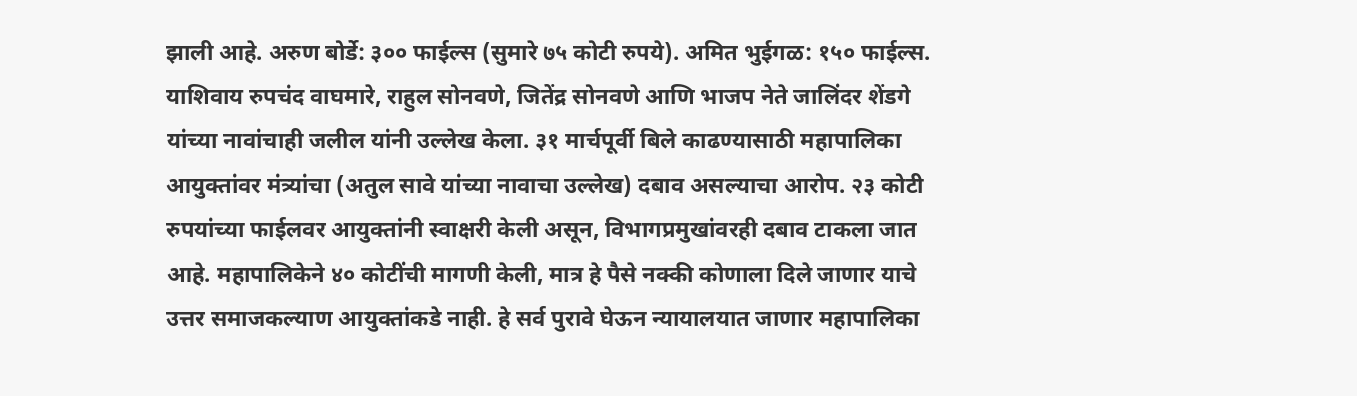झाली आहे. अरुण बोर्डे: ३०० फाईल्स (सुमारे ७५ कोटी रुपये). अमित भुईगळ: १५० फाईल्स. याशिवाय रुपचंद वाघमारे, राहुल सोनवणे, जितेंद्र सोनवणे आणि भाजप नेते जालिंदर शेंडगे यांच्या नावांचाही जलील यांनी उल्लेख केला. ३१ मार्चपूर्वी बिले काढण्यासाठी महापालिका आयुक्तांवर मंत्र्यांचा (अतुल सावे यांच्या नावाचा उल्लेख) दबाव असल्याचा आरोप. २३ कोटी रुपयांच्या फाईलवर आयुक्तांनी स्वाक्षरी केली असून, विभागप्रमुखांवरही दबाव टाकला जात आहे. महापालिकेने ४० कोटींची मागणी केली, मात्र हे पैसे नक्की कोणाला दिले जाणार याचे उत्तर समाजकल्याण आयुक्तांकडे नाही. हे सर्व पुरावे घेऊन न्यायालयात जाणार महापालिका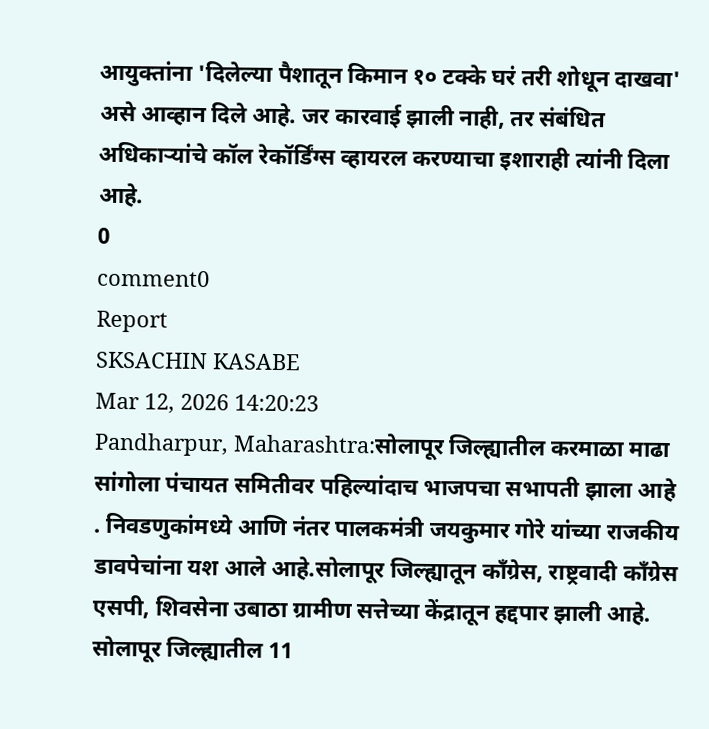आयुक्तांना 'दिलेल्या पैशातून किमान १० टक्के घरं तरी शोधून दाखवा' असे आव्हान दिले आहे. जर कारवाई झाली नाही, तर संबंधित अधिकाऱ्यांचे कॉल रेकॉर्डिंग्स व्हायरल करण्याचा इशाराही त्यांनी दिला आहे.
0
comment0
Report
SKSACHIN KASABE
Mar 12, 2026 14:20:23
Pandharpur, Maharashtra:सोलापूर जिल्ह्यातील करमाळा माढा सांगोला पंचायत समितीवर पहिल्यांदाच भाजपचा सभापती झाला आहे . निवडणुकांमध्ये आणि नंतर पालकमंत्री जयकुमार गोरे यांच्या राजकीय डावपेचांना यश आले आहे.सोलापूर जिल्ह्यातून काँग्रेस, राष्ट्रवादी काँग्रेस एसपी, शिवसेना उबाठा ग्रामीण सत्तेच्या केंद्रातून हद्दपार झाली आहे. सोलापूर जिल्ह्यातील 11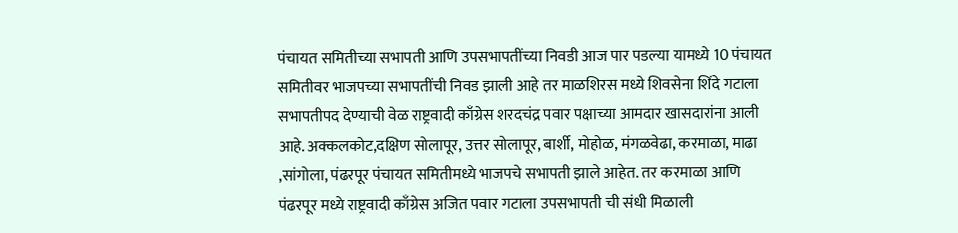पंचायत समितीच्या सभापती आणि उपसभापतींच्या निवडी आज पार पडल्या यामध्ये 10 पंचायत समितीवर भाजपच्या सभापतींची निवड झाली आहे तर माळशिरस मध्ये शिवसेना शिंदे गटाला सभापतीपद देण्याची वेळ राष्ट्रवादी काँग्रेस शरदचंद्र पवार पक्षाच्या आमदार खासदारांना आली आहे. अक्कलकोट,दक्षिण सोलापूर, उत्तर सोलापूर, बार्शी, मोहोळ, मंगळवेढा, करमाळा, माढा ,सांगोला, पंढरपूर पंचायत समितीमध्ये भाजपचे सभापती झाले आहेत. तर करमाळा आणि पंढरपूर मध्ये राष्ट्रवादी काँग्रेस अजित पवार गटाला उपसभापती ची संधी मिळाली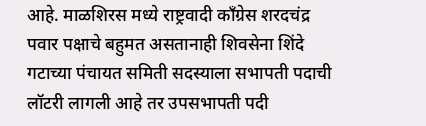आहे. माळशिरस मध्ये राष्ट्रवादी काँग्रेस शरदचंद्र पवार पक्षाचे बहुमत असतानाही शिवसेना शिंदे गटाच्या पंचायत समिती सदस्याला सभापती पदाची लॉटरी लागली आहे तर उपसभापती पदी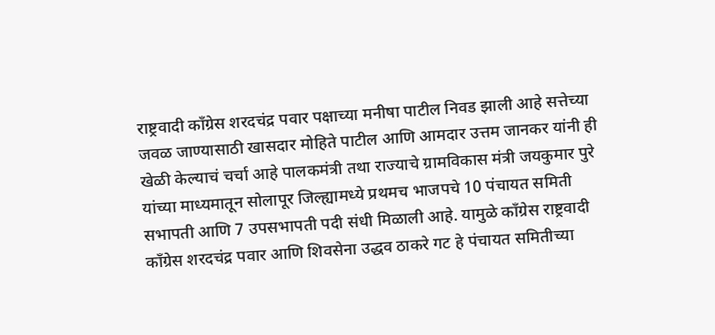राष्ट्रवादी काँग्रेस शरदचंद्र पवार पक्षाच्या मनीषा पाटील निवड झाली आहे सत्तेच्या जवळ जाण्यासाठी खासदार मोहिते पाटील आणि आमदार उत्तम जानकर यांनी ही खेळी केल्याचं चर्चा आहे पालकमंत्री तथा राज्याचे ग्रामविकास मंत्री जयकुमार पुरे यांच्या माध्यमातून सोलापूर जिल्ह्यामध्ये प्रथमच भाजपचे 10 पंचायत समिती सभापती आणि 7 उपसभापती पदी संधी मिळाली आहे. यामुळे काँग्रेस राष्ट्रवादी काँग्रेस शरदचंद्र पवार आणि शिवसेना उद्धव ठाकरे गट हे पंचायत समितीच्या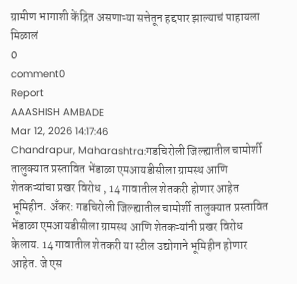ग्रामीण भागाशी केंद्रित असणाऱ्या सत्तेतून हद्दपार झाल्याचं पाहायला मिळालं
0
comment0
Report
AAASHISH AMBADE
Mar 12, 2026 14:17:46
Chandrapur, Maharashtra:गडचिरोली जिल्ह्यातील चामोर्शी तालुक्यात प्रस्तावित भेंडाळा एमआयडीसीला ग्रामस्थ आणि शेतकऱ्यांचा प्रखर विरोध , 14 गावातील शेतकरी होणार आहेत भूमिहीन. अँकर: गडचिरोली जिल्ह्यातील चामोर्शी तालुक्यात प्रस्तावित भेंडाळा एमआयडीसीला ग्रामस्थ आणि शेतकऱ्यांनी प्रखर विरोध केलाय. 14 गावातील शेतकरी या स्टील उद्योगाने भूमिहीन होणार आहेत. जे एस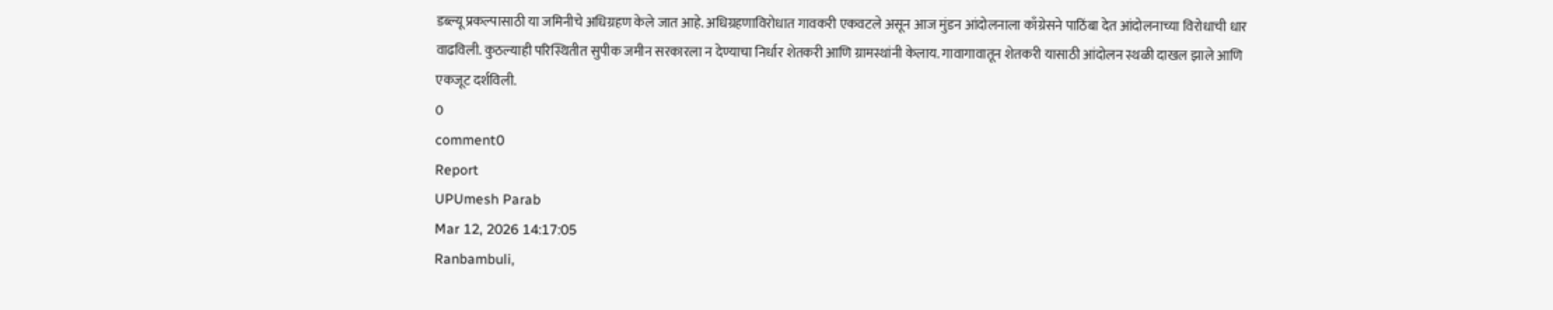डब्ल्यू प्रकल्पासाठी या जमिनीचे अधिग्रहण केले जात आहे. अधिग्रहणाविरोधात गावकरी एकवटले असून आज मुंडन आंदोलनाला काँग्रेसने पाठिंबा देत आंदोलनाच्या विरोधाची धार वाढविली. कुठल्याही परिस्थितीत सुपीक जमीन सरकारला न देण्याचा निर्धार शेतकरी आणि ग्रामस्थांनी केलाय. गावागावातून शेतकरी यासाठी आंदोलन स्थळी दाखल झाले आणि एकजूट दर्शविली.
0
comment0
Report
UPUmesh Parab
Mar 12, 2026 14:17:05
Ranbambuli,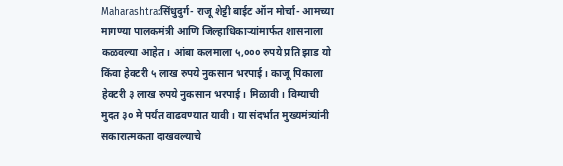Maharashtra:सिंधुदुर्ग- राजू शेट्टी बाईट ऑन मोर्चा- आमच्या मागण्या पालकमंत्री आणि जिल्हाधिकाऱ्यांमार्फत शासनाला कळवल्या आहेत। आंबा कलमाला ५,००० रुपये प्रति झाड यो किंवा हेक्टरी ५ लाख रुपये नुकसान भरपाई। काजू पिकाला हेक्टरी ३ लाख रुपये नुकसान भरपाई। मिळावी। विम्याची मुदत ३० मे पर्यंत वाढवण्यात यावी। या संदर्भात मुख्यमंत्र्यांनी सकारात्मकता दाखवल्याचे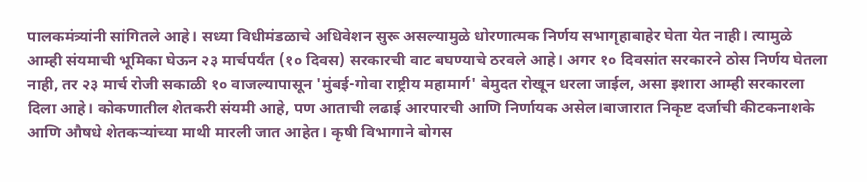पालकमंत्र्यांनी सांगितले आहे। सध्या विधीमंडळाचे अधिवेशन सुरू असल्यामुळे धोरणात्मक निर्णय सभागृहाबाहेर घेता येत नाही। त्यामुळे आम्ही संयमाची भूमिका घेऊन २३ मार्चपर्यंत (१० दिवस) सरकारची वाट बघण्याचे ठरवले आहे। अगर १० दिवसांत सरकारने ठोस निर्णय घेतला नाही, तर २३ मार्च रोजी सकाळी १० वाजल्यापासून 'मुंबई-गोवा राष्ट्रीय महामार्ग' बेमुदत रोखून धरला जाईल, असा इशारा आम्ही सरकारला दिला आहे। कोकणातील शेतकरी संयमी आहे, पण आताची लढाई आरपारची आणि निर्णायक असेल।बाजारात निकृष्ट दर्जाची कीटकनाशके आणि औषधे शेतकऱ्यांच्या माथी मारली जात आहेत। कृषी विभागाने बोगस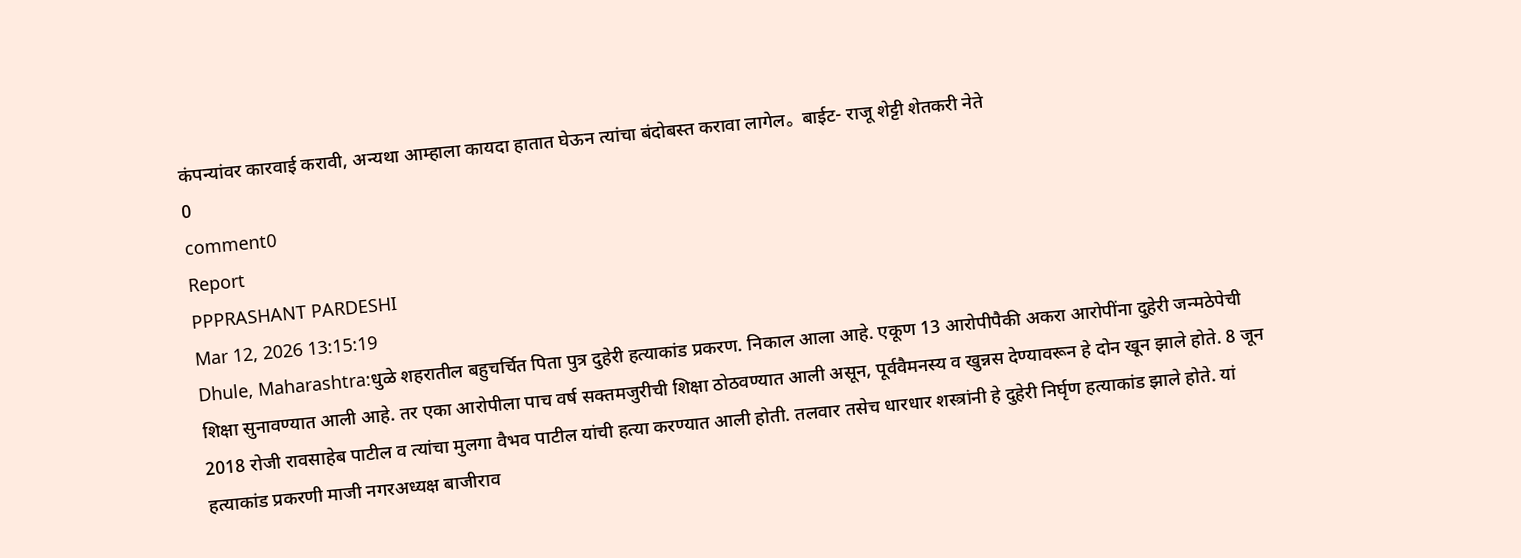कंपन्यांवर कारवाई करावी, अन्यथा आम्हाला कायदा हातात घेऊन त्यांचा बंदोबस्त करावा लागेल。 बाईट- राजू शेट्टी शेतकरी नेते
0
comment0
Report
PPPRASHANT PARDESHI
Mar 12, 2026 13:15:19
Dhule, Maharashtra:धुळे शहरातील बहुचर्चित पिता पुत्र दुहेरी हत्याकांड प्रकरण. निकाल आला आहे. एकूण 13 आरोपीपैकी अकरा आरोपींना दुहेरी जन्मठेपेची शिक्षा सुनावण्यात आली आहे. तर एका आरोपीला पाच वर्ष सक्तमजुरीची शिक्षा ठोठवण्यात आली असून, पूर्ववैमनस्य व खुन्नस देण्यावरून हे दोन खून झाले होते. 8 जून 2018 रोजी रावसाहेब पाटील व त्यांचा मुलगा वैभव पाटील यांची हत्या करण्यात आली होती. तलवार तसेच धारधार शस्त्रांनी हे दुहेरी निर्घृण हत्याकांड झाले होते. यां हत्याकांड प्रकरणी माजी नगरअध्यक्ष बाजीराव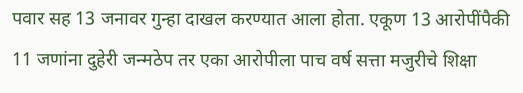पवार सह 13 जनावर गुन्हा दाखल करण्यात आला होता. एकूण 13 आरोपींपैकी 11 जणांना दुहेरी जन्मठेप तर एका आरोपीला पाच वर्ष सत्ता मजुरीचे शिक्षा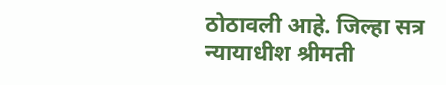ठोठावली आहे. जिल्हा सत्र न्यायाधीश श्रीमती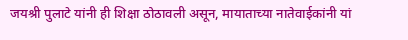जयश्री पुलाटे यांनी ही शिक्षा ठोठावली असून, मायाताच्या नातेवाईकांनी यां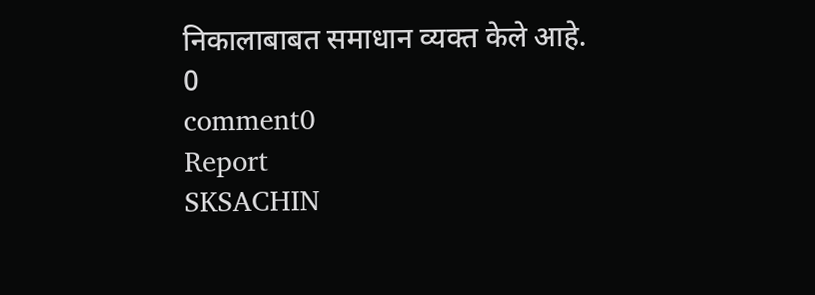निकालाबाबत समाधान व्यक्त केले आहे.
0
comment0
Report
SKSACHIN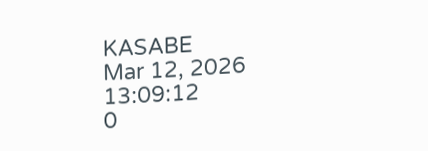KASABE
Mar 12, 2026 13:09:12
0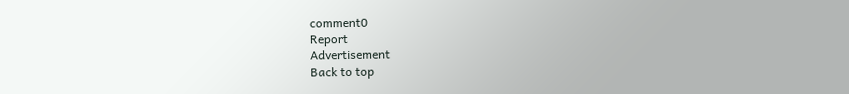comment0
Report
Advertisement
Back to top